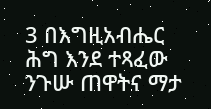3 በእግዚአብሔር ሕግ እንደ ተጻፈው ንጉሡ ጠዋትና ማታ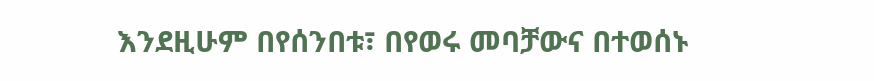እንደዚሁም በየሰንበቱ፣ በየወሩ መባቻውና በተወሰኑ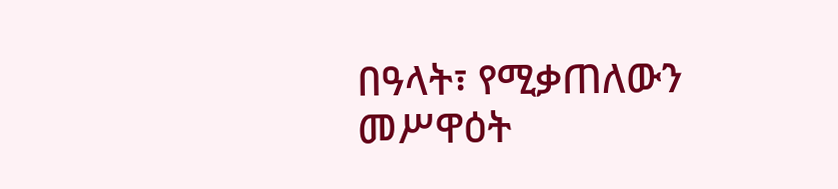በዓላት፣ የሚቃጠለውን መሥዋዕት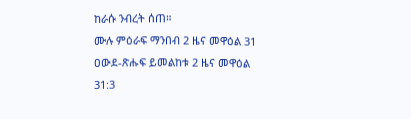ከራሱ ንብረት ሰጠ።
ሙሉ ምዕራፍ ማንበብ 2 ዜና መዋዕል 31
ዐውደ-ጽሑፍ ይመልከቱ 2 ዜና መዋዕል 31:3